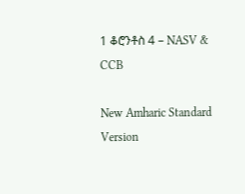1 ቆሮንቶስ 4 – NASV & CCB

New Amharic Standard Version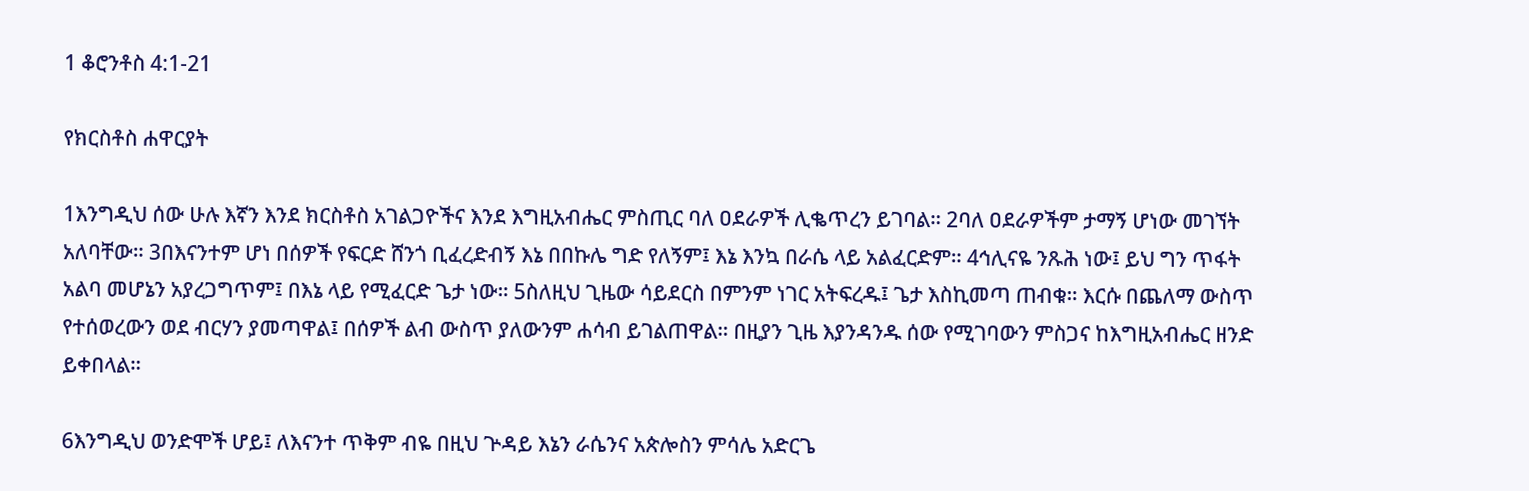1 ቆሮንቶስ 4:1-21

የክርስቶስ ሐዋርያት

1እንግዲህ ሰው ሁሉ እኛን እንደ ክርስቶስ አገልጋዮችና እንደ እግዚአብሔር ምስጢር ባለ ዐደራዎች ሊቈጥረን ይገባል። 2ባለ ዐደራዎችም ታማኝ ሆነው መገኘት አለባቸው። 3በእናንተም ሆነ በሰዎች የፍርድ ሸንጎ ቢፈረድብኝ እኔ በበኩሌ ግድ የለኝም፤ እኔ እንኳ በራሴ ላይ አልፈርድም። 4ኅሊናዬ ንጹሕ ነው፤ ይህ ግን ጥፋት አልባ መሆኔን አያረጋግጥም፤ በእኔ ላይ የሚፈርድ ጌታ ነው። 5ስለዚህ ጊዜው ሳይደርስ በምንም ነገር አትፍረዱ፤ ጌታ እስኪመጣ ጠብቁ። እርሱ በጨለማ ውስጥ የተሰወረውን ወደ ብርሃን ያመጣዋል፤ በሰዎች ልብ ውስጥ ያለውንም ሐሳብ ይገልጠዋል። በዚያን ጊዜ እያንዳንዱ ሰው የሚገባውን ምስጋና ከእግዚአብሔር ዘንድ ይቀበላል።

6እንግዲህ ወንድሞች ሆይ፤ ለእናንተ ጥቅም ብዬ በዚህ ጕዳይ እኔን ራሴንና አጵሎስን ምሳሌ አድርጌ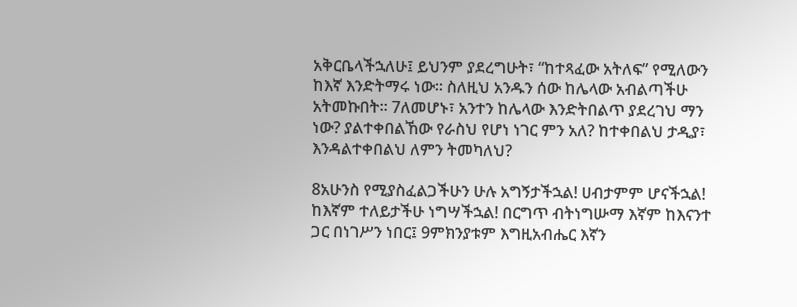አቅርቤላችኋለሁ፤ ይህንም ያደረግሁት፣ “ከተጻፈው አትለፍ” የሚለውን ከእኛ እንድትማሩ ነው። ስለዚህ አንዱን ሰው ከሌላው አብልጣችሁ አትመኩበት። 7ለመሆኑ፣ አንተን ከሌላው እንድትበልጥ ያደረገህ ማን ነው? ያልተቀበልኸው የራስህ የሆነ ነገር ምን አለ? ከተቀበልህ ታዲያ፣ እንዳልተቀበልህ ለምን ትመካለህ?

8አሁንስ የሚያስፈልጋችሁን ሁሉ አግኝታችኋል! ሀብታምም ሆናችኋል! ከእኛም ተለይታችሁ ነግሣችኋል! በርግጥ ብትነግሡማ እኛም ከእናንተ ጋር በነገሥን ነበር፤ 9ምክንያቱም እግዚአብሔር እኛን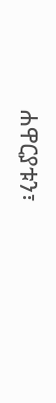ሐዋርያቱን፣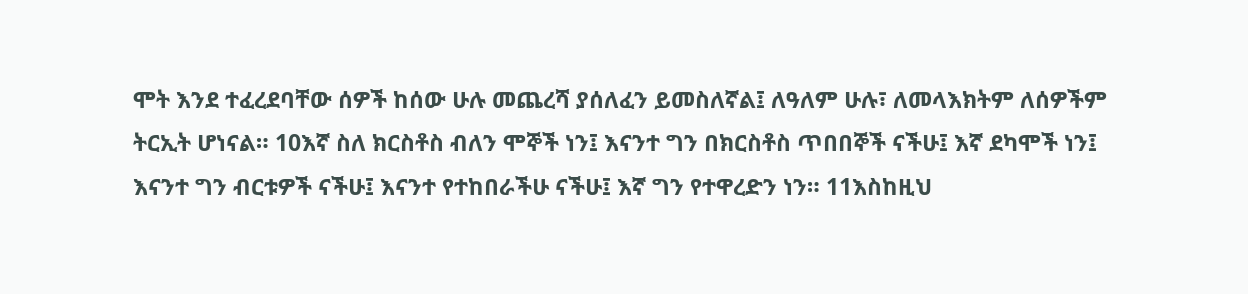ሞት እንደ ተፈረደባቸው ሰዎች ከሰው ሁሉ መጨረሻ ያሰለፈን ይመስለኛል፤ ለዓለም ሁሉ፣ ለመላእክትም ለሰዎችም ትርኢት ሆነናል። 10እኛ ስለ ክርስቶስ ብለን ሞኞች ነን፤ እናንተ ግን በክርስቶስ ጥበበኞች ናችሁ፤ እኛ ደካሞች ነን፤ እናንተ ግን ብርቱዎች ናችሁ፤ እናንተ የተከበራችሁ ናችሁ፤ እኛ ግን የተዋረድን ነን። 11እስከዚህ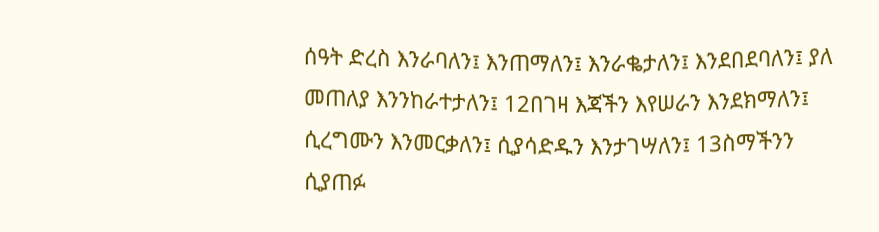ሰዓት ድረስ እንራባለን፤ እንጠማለን፤ እንራቈታለን፤ እንደበደባለን፤ ያለ መጠለያ እንንከራተታለን፤ 12በገዛ እጃችን እየሠራን እንደክማለን፤ ሲረግሙን እንመርቃለን፤ ሲያሳድዱን እንታገሣለን፤ 13ስማችንን ሲያጠፉ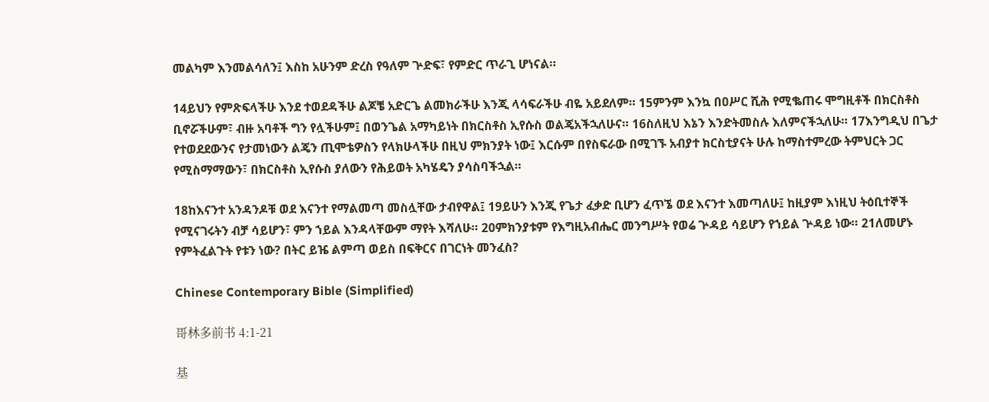መልካም እንመልሳለን፤ እስከ አሁንም ድረስ የዓለም ጕድፍ፣ የምድር ጥራጊ ሆነናል።

14ይህን የምጽፍላችሁ እንደ ተወደዳችሁ ልጆቼ አድርጌ ልመክራችሁ እንጂ ላሳፍራችሁ ብዬ አይደለም። 15ምንም እንኳ በዐሥር ሺሕ የሚቈጠሩ ሞግዚቶች በክርስቶስ ቢኖሯችሁም፣ ብዙ አባቶች ግን የሏችሁም፤ በወንጌል አማካይነት በክርስቶስ ኢየሱስ ወልጄአችኋለሁና። 16ስለዚህ እኔን እንድትመስሉ እለምናችኋለሁ። 17እንግዲህ በጌታ የተወደደውንና የታመነውን ልጄን ጢሞቴዎስን የላክሁላችሁ በዚህ ምክንያት ነው፤ እርሱም በየስፍራው በሚገኙ አብያተ ክርስቲያናት ሁሉ ከማስተምረው ትምህርት ጋር የሚስማማውን፣ በክርስቶስ ኢየሱስ ያለውን የሕይወት አካሄዴን ያሳስባችኋል።

18ከእናንተ አንዳንዶቹ ወደ እናንተ የማልመጣ መስሏቸው ታብየዋል፤ 19ይሁን እንጂ የጌታ ፈቃድ ቢሆን ፈጥኜ ወደ እናንተ እመጣለሁ፤ ከዚያም እነዚህ ትዕቢተኞች የሚናገሩትን ብቻ ሳይሆን፣ ምን ኀይል እንዳላቸውም ማየት እሻለሁ። 20ምክንያቱም የእግዚአብሔር መንግሥት የወሬ ጕዳይ ሳይሆን የኀይል ጕዳይ ነው። 21ለመሆኑ የምትፈልጉት የቱን ነው? በትር ይዤ ልምጣ ወይስ በፍቅርና በገርነት መንፈስ?

Chinese Contemporary Bible (Simplified)

哥林多前书 4:1-21

基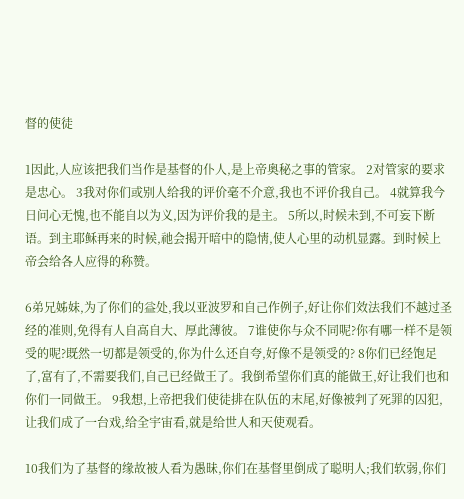督的使徒

1因此,人应该把我们当作是基督的仆人,是上帝奥秘之事的管家。 2对管家的要求是忠心。 3我对你们或别人给我的评价毫不介意,我也不评价我自己。 4就算我今日问心无愧,也不能自以为义,因为评价我的是主。 5所以,时候未到,不可妄下断语。到主耶稣再来的时候,祂会揭开暗中的隐情,使人心里的动机显露。到时候上帝会给各人应得的称赞。

6弟兄姊妹,为了你们的益处,我以亚波罗和自己作例子,好让你们效法我们不越过圣经的准则,免得有人自高自大、厚此薄彼。 7谁使你与众不同呢?你有哪一样不是领受的呢?既然一切都是领受的,你为什么还自夸,好像不是领受的? 8你们已经饱足了,富有了,不需要我们,自己已经做王了。我倒希望你们真的能做王,好让我们也和你们一同做王。 9我想,上帝把我们使徒排在队伍的末尾,好像被判了死罪的囚犯,让我们成了一台戏,给全宇宙看,就是给世人和天使观看。

10我们为了基督的缘故被人看为愚昧,你们在基督里倒成了聪明人;我们软弱,你们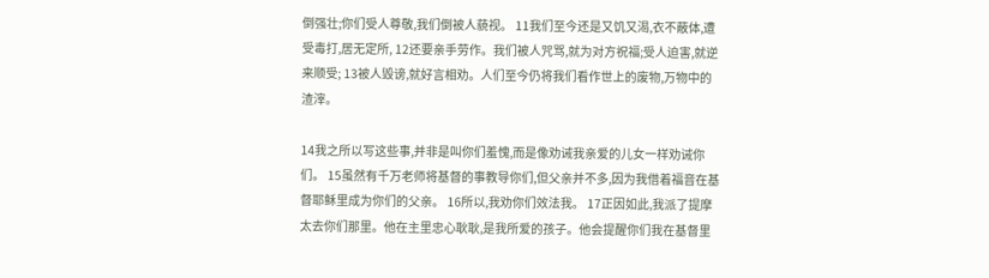倒强壮;你们受人尊敬,我们倒被人藐视。 11我们至今还是又饥又渴,衣不蔽体,遭受毒打,居无定所, 12还要亲手劳作。我们被人咒骂,就为对方祝福;受人迫害,就逆来顺受; 13被人毁谤,就好言相劝。人们至今仍将我们看作世上的废物,万物中的渣滓。

14我之所以写这些事,并非是叫你们羞愧,而是像劝诫我亲爱的儿女一样劝诫你们。 15虽然有千万老师将基督的事教导你们,但父亲并不多,因为我借着福音在基督耶稣里成为你们的父亲。 16所以,我劝你们效法我。 17正因如此,我派了提摩太去你们那里。他在主里忠心耿耿,是我所爱的孩子。他会提醒你们我在基督里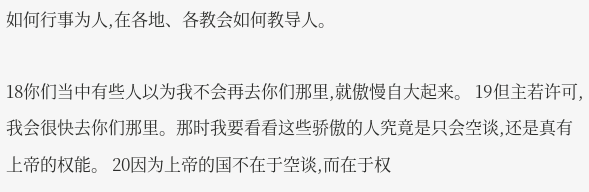如何行事为人,在各地、各教会如何教导人。

18你们当中有些人以为我不会再去你们那里,就傲慢自大起来。 19但主若许可,我会很快去你们那里。那时我要看看这些骄傲的人究竟是只会空谈,还是真有上帝的权能。 20因为上帝的国不在于空谈,而在于权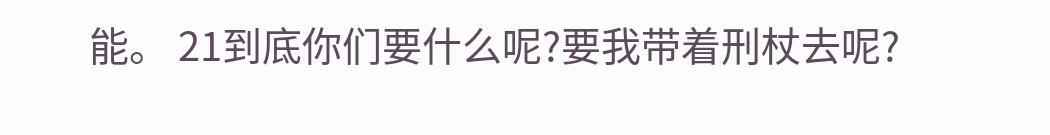能。 21到底你们要什么呢?要我带着刑杖去呢?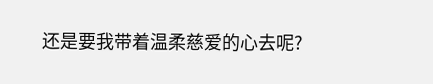还是要我带着温柔慈爱的心去呢?